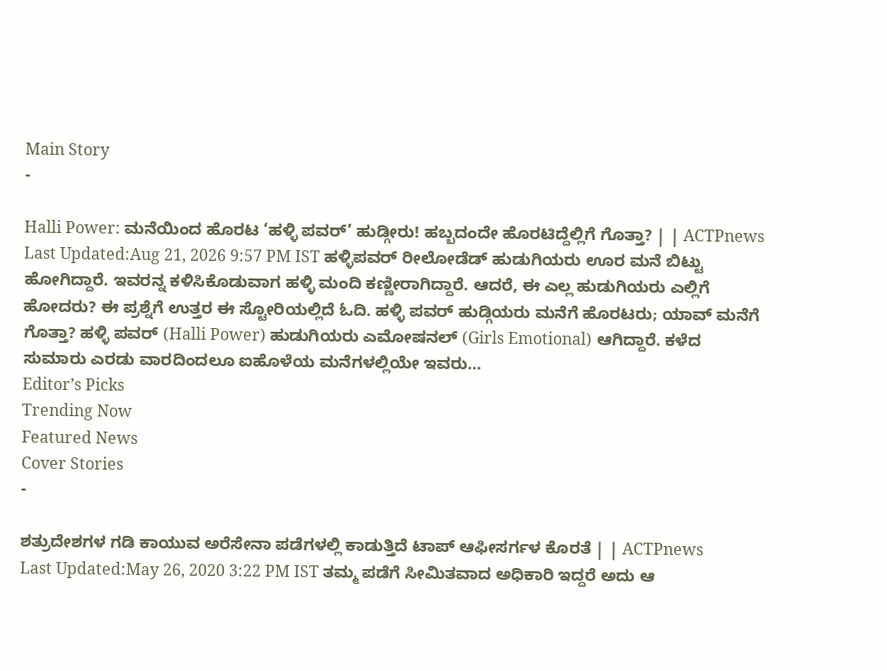Main Story
-

Halli Power: ಮನೆಯಿಂದ ಹೊರಟ ‘ಹಳ್ಳಿ ಪವರ್’ ಹುಡ್ಗೀರು! ಹಬ್ಬದಂದೇ ಹೊರಟಿದ್ದೆಲ್ಲಿಗೆ ಗೊತ್ತಾ? | | ACTPnews
Last Updated:Aug 21, 2026 9:57 PM IST ಹಳ್ಳಿಪವರ್ ರೀಲೋಡೆಡ್ ಹುಡುಗಿಯರು ಊರ ಮನೆ ಬಿಟ್ಟು ಹೋಗಿದ್ದಾರೆ. ಇವರನ್ನ ಕಳಿಸಿಕೊಡುವಾಗ ಹಳ್ಳಿ ಮಂದಿ ಕಣ್ಣೀರಾಗಿದ್ದಾರೆ. ಆದರೆ, ಈ ಎಲ್ಲ ಹುಡುಗಿಯರು ಎಲ್ಲಿಗೆ ಹೋದರು? ಈ ಪ್ರಶ್ನೆಗೆ ಉತ್ತರ ಈ ಸ್ಟೋರಿಯಲ್ಲಿದೆ ಓದಿ. ಹಳ್ಳಿ ಪವರ್ ಹುಡ್ಗಿಯರು ಮನೆಗೆ ಹೊರಟರು; ಯಾವ್ ಮನೆಗೆ ಗೊತ್ತಾ? ಹಳ್ಳಿ ಪವರ್ (Halli Power) ಹುಡುಗಿಯರು ಎಮೋಷನಲ್ (Girls Emotional) ಆಗಿದ್ದಾರೆ. ಕಳೆದ ಸುಮಾರು ಎರಡು ವಾರದಿಂದಲೂ ಐಹೊಳೆಯ ಮನೆಗಳಲ್ಲಿಯೇ ಇವರು…
Editor’s Picks
Trending Now
Featured News
Cover Stories
-

ಶತ್ರುದೇಶಗಳ ಗಡಿ ಕಾಯುವ ಅರೆಸೇನಾ ಪಡೆಗಳಲ್ಲಿ ಕಾಡುತ್ತಿದೆ ಟಾಪ್ ಆಫೀಸರ್ಗಳ ಕೊರತೆ | | ACTPnews
Last Updated:May 26, 2020 3:22 PM IST ತಮ್ಮ ಪಡೆಗೆ ಸೀಮಿತವಾದ ಅಧಿಕಾರಿ ಇದ್ದರೆ ಅದು ಆ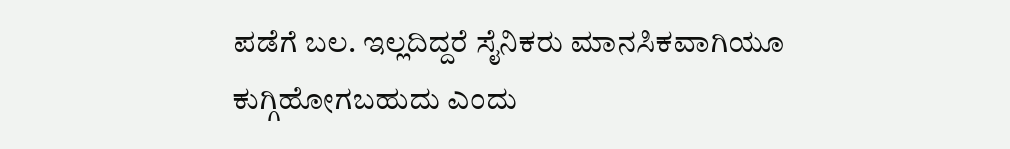ಪಡೆಗೆ ಬಲ. ಇಲ್ಲದಿದ್ದರೆ ಸೈನಿಕರು ಮಾನಸಿಕವಾಗಿಯೂ ಕುಗ್ಗಿಹೋಗಬಹುದು ಎಂದು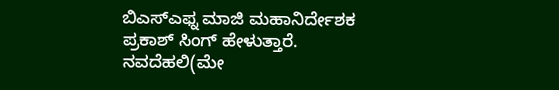ಬಿಎಸ್ಎಫ್ನ ಮಾಜಿ ಮಹಾನಿರ್ದೇಶಕ ಪ್ರಕಾಶ್ ಸಿಂಗ್ ಹೇಳುತ್ತಾರೆ. ನವದೆಹಲಿ(ಮೇ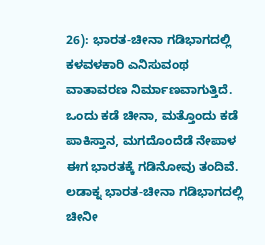26): ಭಾರತ-ಚೀನಾ ಗಡಿಭಾಗದಲ್ಲಿ ಕಳವಳಕಾರಿ ಎನಿಸುವಂಥ ವಾತಾವರಣ ನಿರ್ಮಾಣವಾಗುತ್ತಿದೆ. ಒಂದು ಕಡೆ ಚೀನಾ, ಮತ್ತೊಂದು ಕಡೆ ಪಾಕಿಸ್ತಾನ, ಮಗದೊಂದೆಡೆ ನೇಪಾಳ ಈಗ ಭಾರತಕ್ಕೆ ಗಡಿನೋವು ತಂದಿವೆ. ಲಡಾಕ್ನ ಭಾರತ-ಚೀನಾ ಗಡಿಭಾಗದಲ್ಲಿ ಚೀನೀ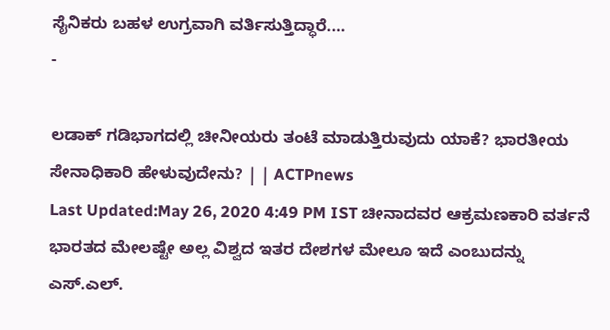ಸೈನಿಕರು ಬಹಳ ಉಗ್ರವಾಗಿ ವರ್ತಿಸುತ್ತಿದ್ಧಾರೆ.…
-

ಲಡಾಕ್ ಗಡಿಭಾಗದಲ್ಲಿ ಚೀನೀಯರು ತಂಟೆ ಮಾಡುತ್ತಿರುವುದು ಯಾಕೆ? ಭಾರತೀಯ ಸೇನಾಧಿಕಾರಿ ಹೇಳುವುದೇನು? | | ACTPnews
Last Updated:May 26, 2020 4:49 PM IST ಚೀನಾದವರ ಆಕ್ರಮಣಕಾರಿ ವರ್ತನೆ ಭಾರತದ ಮೇಲಷ್ಟೇ ಅಲ್ಲ ವಿಶ್ವದ ಇತರ ದೇಶಗಳ ಮೇಲೂ ಇದೆ ಎಂಬುದನ್ನು ಎಸ್.ಎಲ್.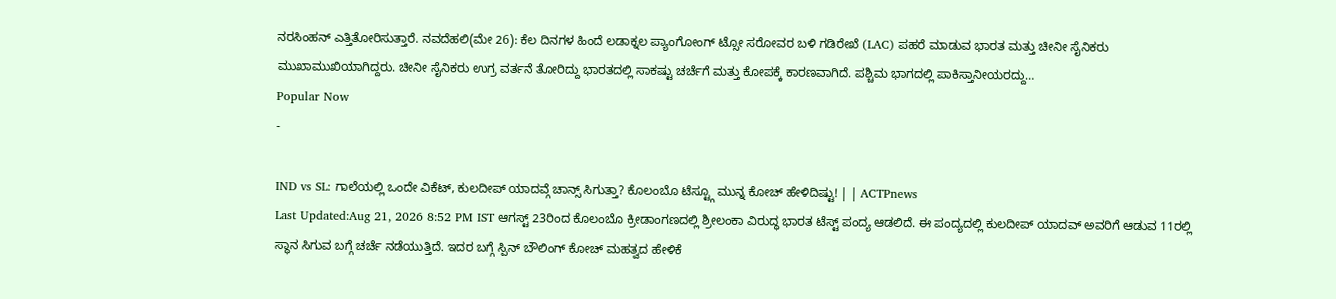ನರಸಿಂಹನ್ ಎತ್ತಿತೋರಿಸುತ್ತಾರೆ. ನವದೆಹಲಿ(ಮೇ 26): ಕೆಲ ದಿನಗಳ ಹಿಂದೆ ಲಡಾಕ್ನಲ ಪ್ಯಾಂಗೋಂಗ್ ಟ್ಸೋ ಸರೋವರ ಬಳಿ ಗಡಿರೇಖೆ (LAC) ಪಹರೆ ಮಾಡುವ ಭಾರತ ಮತ್ತು ಚೀನೀ ಸೈನಿಕರು ಮುಖಾಮುಖಿಯಾಗಿದ್ದರು. ಚೀನೀ ಸೈನಿಕರು ಉಗ್ರ ವರ್ತನೆ ತೋರಿದ್ದು ಭಾರತದಲ್ಲಿ ಸಾಕಷ್ಟು ಚರ್ಚೆಗೆ ಮತ್ತು ಕೋಪಕ್ಕೆ ಕಾರಣವಾಗಿದೆ. ಪಶ್ಚಿಮ ಭಾಗದಲ್ಲಿ ಪಾಕಿಸ್ತಾನೀಯರದ್ದು…
Popular Now
-

IND vs SL: ಗಾಲೆಯಲ್ಲಿ ಒಂದೇ ವಿಕೆಟ್, ಕುಲದೀಪ್ ಯಾದವ್ಗೆ ಚಾನ್ಸ್ ಸಿಗುತ್ತಾ? ಕೊಲಂಬೊ ಟೆಸ್ಟ್ಗೂ ಮುನ್ನ ಕೋಚ್ ಹೇಳಿದಿಷ್ಟು! | | ACTPnews
Last Updated:Aug 21, 2026 8:52 PM IST ಆಗಸ್ಟ್ 23ರಿಂದ ಕೊಲಂಬೊ ಕ್ರೀಡಾಂಗಣದಲ್ಲಿ ಶ್ರೀಲಂಕಾ ವಿರುದ್ಧ ಭಾರತ ಟೆಸ್ಟ್ ಪಂದ್ಯ ಆಡಲಿದೆ. ಈ ಪಂದ್ಯದಲ್ಲಿ ಕುಲದೀಪ್ ಯಾದವ್ ಅವರಿಗೆ ಆಡುವ 11ರಲ್ಲಿ ಸ್ಥಾನ ಸಿಗುವ ಬಗ್ಗೆ ಚರ್ಚೆ ನಡೆಯುತ್ತಿದೆ. ಇದರ ಬಗ್ಗೆ ಸ್ಪಿನ್ ಬೌಲಿಂಗ್ ಕೋಚ್ ಮಹತ್ವದ ಹೇಳಿಕೆ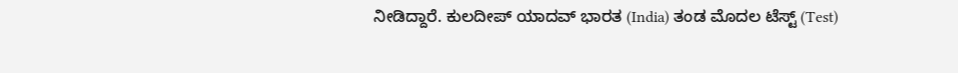ನೀಡಿದ್ದಾರೆ. ಕುಲದೀಪ್ ಯಾದವ್ ಭಾರತ (India) ತಂಡ ಮೊದಲ ಟೆಸ್ಟ್ (Test)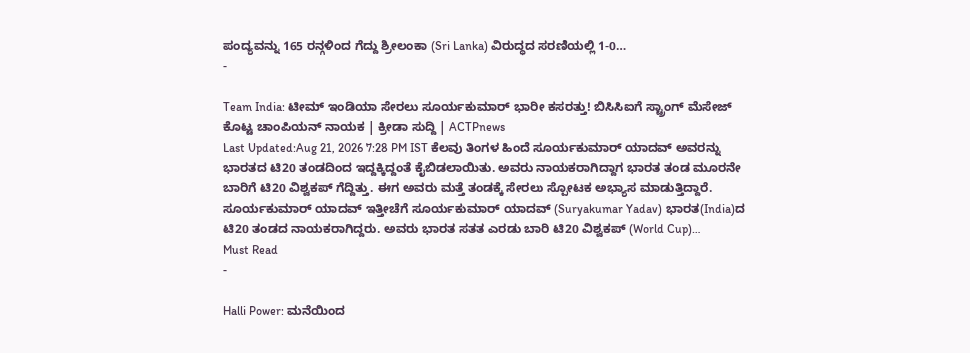ಪಂದ್ಯವನ್ನು 165 ರನ್ಗಳಿಂದ ಗೆದ್ದು ಶ್ರೀಲಂಕಾ (Sri Lanka) ವಿರುದ್ಧದ ಸರಣಿಯಲ್ಲಿ 1-0…
-

Team India: ಟೀಮ್ ಇಂಡಿಯಾ ಸೇರಲು ಸೂರ್ಯಕುಮಾರ್ ಭಾರೀ ಕಸರತ್ತು! ಬಿಸಿಸಿಐಗೆ ಸ್ಟ್ರಾಂಗ್ ಮೆಸೇಜ್ ಕೊಟ್ಟ ಚಾಂಪಿಯನ್ ನಾಯಕ | ಕ್ರೀಡಾ ಸುದ್ದಿ | ACTPnews
Last Updated:Aug 21, 2026 7:28 PM IST ಕೆಲವು ತಿಂಗಳ ಹಿಂದೆ ಸೂರ್ಯಕುಮಾರ್ ಯಾದವ್ ಅವರನ್ನು ಭಾರತದ ಟಿ20 ತಂಡದಿಂದ ಇದ್ದಕ್ಕಿದ್ದಂತೆ ಕೈಬಿಡಲಾಯಿತು. ಅವರು ನಾಯಕರಾಗಿದ್ದಾಗ ಭಾರತ ತಂಡ ಮೂರನೇ ಬಾರಿಗೆ ಟಿ20 ವಿಶ್ವಕಪ್ ಗೆದ್ದಿತ್ತು. ಈಗ ಅವರು ಮತ್ತೆ ತಂಡಕ್ಕೆ ಸೇರಲು ಸ್ಪೋಟಕ ಅಭ್ಯಾಸ ಮಾಡುತ್ತಿದ್ದಾರೆ. ಸೂರ್ಯಕುಮಾರ್ ಯಾದವ್ ಇತ್ತೀಚೆಗೆ ಸೂರ್ಯಕುಮಾರ್ ಯಾದವ್ (Suryakumar Yadav) ಭಾರತ(India)ದ ಟಿ20 ತಂಡದ ನಾಯಕರಾಗಿದ್ದರು. ಅವರು ಭಾರತ ಸತತ ಎರಡು ಬಾರಿ ಟಿ20 ವಿಶ್ವಕಪ್ (World Cup)…
Must Read
-

Halli Power: ಮನೆಯಿಂದ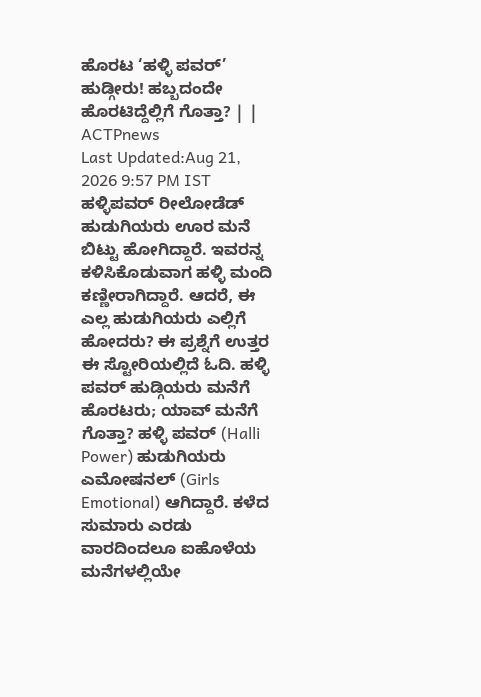ಹೊರಟ ‘ಹಳ್ಳಿ ಪವರ್’ ಹುಡ್ಗೀರು! ಹಬ್ಬದಂದೇ ಹೊರಟಿದ್ದೆಲ್ಲಿಗೆ ಗೊತ್ತಾ? | | ACTPnews
Last Updated:Aug 21, 2026 9:57 PM IST ಹಳ್ಳಿಪವರ್ ರೀಲೋಡೆಡ್ ಹುಡುಗಿಯರು ಊರ ಮನೆ ಬಿಟ್ಟು ಹೋಗಿದ್ದಾರೆ. ಇವರನ್ನ ಕಳಿಸಿಕೊಡುವಾಗ ಹಳ್ಳಿ ಮಂದಿ ಕಣ್ಣೀರಾಗಿದ್ದಾರೆ. ಆದರೆ, ಈ ಎಲ್ಲ ಹುಡುಗಿಯರು ಎಲ್ಲಿಗೆ ಹೋದರು? ಈ ಪ್ರಶ್ನೆಗೆ ಉತ್ತರ ಈ ಸ್ಟೋರಿಯಲ್ಲಿದೆ ಓದಿ. ಹಳ್ಳಿ ಪವರ್ ಹುಡ್ಗಿಯರು ಮನೆಗೆ ಹೊರಟರು; ಯಾವ್ ಮನೆಗೆ ಗೊತ್ತಾ? ಹಳ್ಳಿ ಪವರ್ (Halli Power) ಹುಡುಗಿಯರು ಎಮೋಷನಲ್ (Girls Emotional) ಆಗಿದ್ದಾರೆ. ಕಳೆದ ಸುಮಾರು ಎರಡು ವಾರದಿಂದಲೂ ಐಹೊಳೆಯ ಮನೆಗಳಲ್ಲಿಯೇ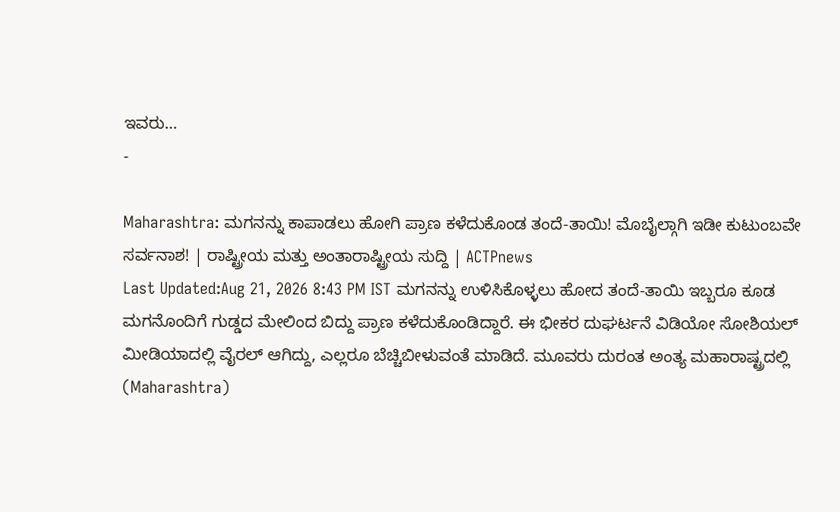ಇವರು…
-

Maharashtra: ಮಗನನ್ನು ಕಾಪಾಡಲು ಹೋಗಿ ಪ್ರಾಣ ಕಳೆದುಕೊಂಡ ತಂದೆ-ತಾಯಿ! ಮೊಬೈಲ್ಗಾಗಿ ಇಡೀ ಕುಟುಂಬವೇ ಸರ್ವನಾಶ! | ರಾಷ್ಟ್ರೀಯ ಮತ್ತು ಅಂತಾರಾಷ್ಟ್ರೀಯ ಸುದ್ದಿ | ACTPnews
Last Updated:Aug 21, 2026 8:43 PM IST ಮಗನನ್ನು ಉಳಿಸಿಕೊಳ್ಳಲು ಹೋದ ತಂದೆ-ತಾಯಿ ಇಬ್ಬರೂ ಕೂಡ ಮಗನೊಂದಿಗೆ ಗುಡ್ಡದ ಮೇಲಿಂದ ಬಿದ್ದು ಪ್ರಾಣ ಕಳೆದುಕೊಂಡಿದ್ದಾರೆ. ಈ ಭೀಕರ ದುಘರ್ಟನೆ ವಿಡಿಯೋ ಸೋಶಿಯಲ್ ಮೀಡಿಯಾದಲ್ಲಿ ವೈರಲ್ ಆಗಿದ್ದು, ಎಲ್ಲರೂ ಬೆಚ್ಚಿಬೀಳುವಂತೆ ಮಾಡಿದೆ. ಮೂವರು ದುರಂತ ಅಂತ್ಯ ಮಹಾರಾಷ್ಟ್ರದಲ್ಲಿ (Maharashtra)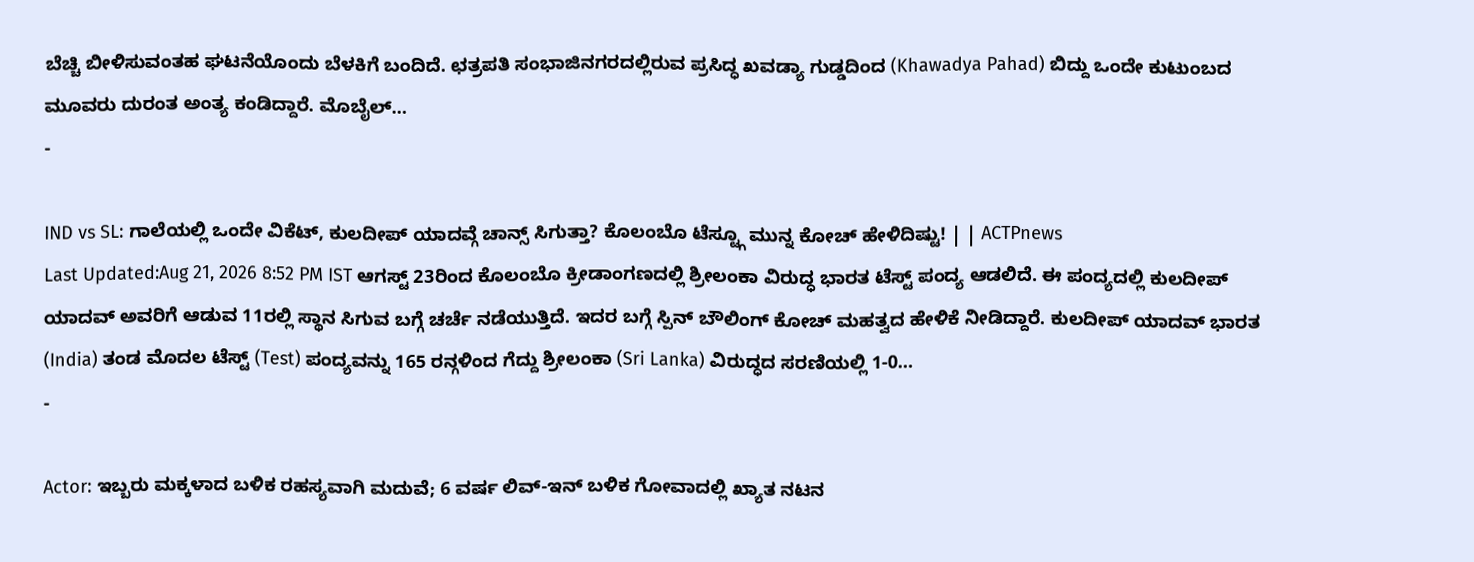ಬೆಚ್ಚಿ ಬೀಳಿಸುವಂತಹ ಘಟನೆಯೊಂದು ಬೆಳಕಿಗೆ ಬಂದಿದೆ. ಛತ್ರಪತಿ ಸಂಭಾಜಿನಗರದಲ್ಲಿರುವ ಪ್ರಸಿದ್ಧ ಖವಡ್ಯಾ ಗುಡ್ಡದಿಂದ (Khawadya Pahad) ಬಿದ್ದು ಒಂದೇ ಕುಟುಂಬದ ಮೂವರು ದುರಂತ ಅಂತ್ಯ ಕಂಡಿದ್ದಾರೆ. ಮೊಬೈಲ್…
-

IND vs SL: ಗಾಲೆಯಲ್ಲಿ ಒಂದೇ ವಿಕೆಟ್, ಕುಲದೀಪ್ ಯಾದವ್ಗೆ ಚಾನ್ಸ್ ಸಿಗುತ್ತಾ? ಕೊಲಂಬೊ ಟೆಸ್ಟ್ಗೂ ಮುನ್ನ ಕೋಚ್ ಹೇಳಿದಿಷ್ಟು! | | ACTPnews
Last Updated:Aug 21, 2026 8:52 PM IST ಆಗಸ್ಟ್ 23ರಿಂದ ಕೊಲಂಬೊ ಕ್ರೀಡಾಂಗಣದಲ್ಲಿ ಶ್ರೀಲಂಕಾ ವಿರುದ್ಧ ಭಾರತ ಟೆಸ್ಟ್ ಪಂದ್ಯ ಆಡಲಿದೆ. ಈ ಪಂದ್ಯದಲ್ಲಿ ಕುಲದೀಪ್ ಯಾದವ್ ಅವರಿಗೆ ಆಡುವ 11ರಲ್ಲಿ ಸ್ಥಾನ ಸಿಗುವ ಬಗ್ಗೆ ಚರ್ಚೆ ನಡೆಯುತ್ತಿದೆ. ಇದರ ಬಗ್ಗೆ ಸ್ಪಿನ್ ಬೌಲಿಂಗ್ ಕೋಚ್ ಮಹತ್ವದ ಹೇಳಿಕೆ ನೀಡಿದ್ದಾರೆ. ಕುಲದೀಪ್ ಯಾದವ್ ಭಾರತ (India) ತಂಡ ಮೊದಲ ಟೆಸ್ಟ್ (Test) ಪಂದ್ಯವನ್ನು 165 ರನ್ಗಳಿಂದ ಗೆದ್ದು ಶ್ರೀಲಂಕಾ (Sri Lanka) ವಿರುದ್ಧದ ಸರಣಿಯಲ್ಲಿ 1-0…
-

Actor: ಇಬ್ಬರು ಮಕ್ಕಳಾದ ಬಳಿಕ ರಹಸ್ಯವಾಗಿ ಮದುವೆ; 6 ವರ್ಷ ಲಿವ್-ಇನ್ ಬಳಿಕ ಗೋವಾದಲ್ಲಿ ಖ್ಯಾತ ನಟನ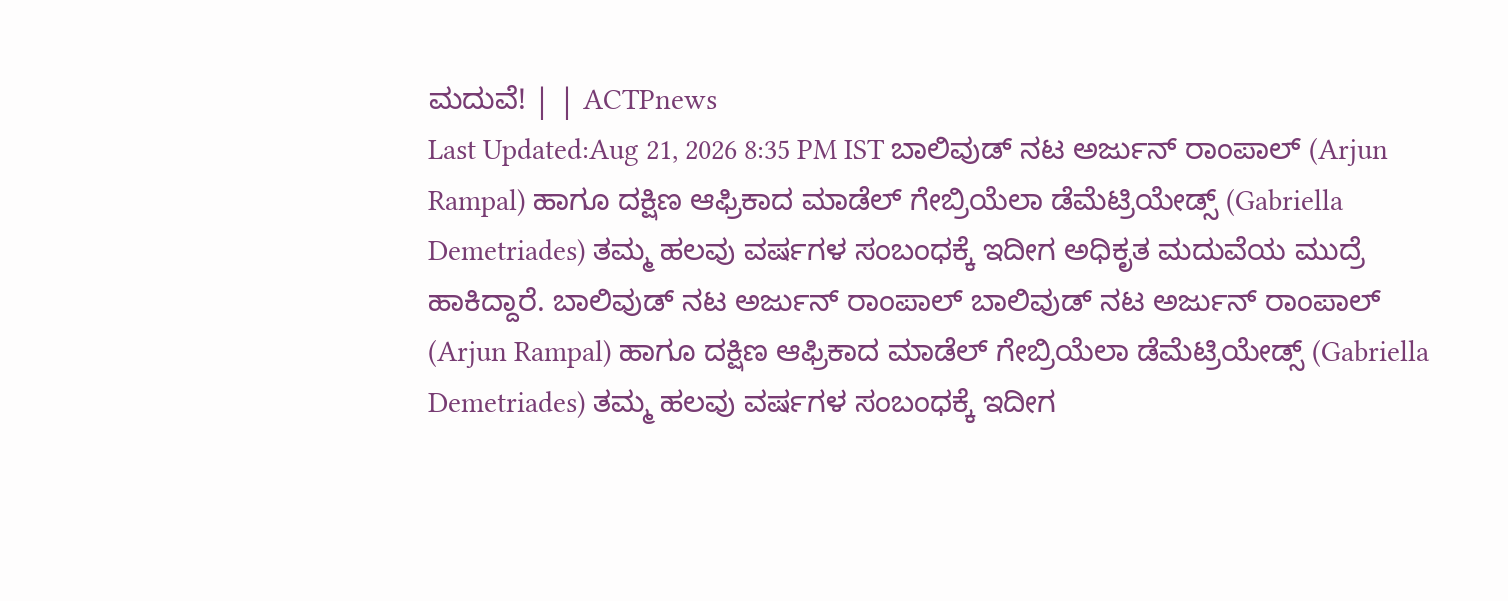ಮದುವೆ! | | ACTPnews
Last Updated:Aug 21, 2026 8:35 PM IST ಬಾಲಿವುಡ್ ನಟ ಅರ್ಜುನ್ ರಾಂಪಾಲ್ (Arjun Rampal) ಹಾಗೂ ದಕ್ಷಿಣ ಆಫ್ರಿಕಾದ ಮಾಡೆಲ್ ಗೇಬ್ರಿಯೆಲಾ ಡೆಮೆಟ್ರಿಯೇಡ್ಸ್ (Gabriella Demetriades) ತಮ್ಮ ಹಲವು ವರ್ಷಗಳ ಸಂಬಂಧಕ್ಕೆ ಇದೀಗ ಅಧಿಕೃತ ಮದುವೆಯ ಮುದ್ರೆ ಹಾಕಿದ್ದಾರೆ. ಬಾಲಿವುಡ್ ನಟ ಅರ್ಜುನ್ ರಾಂಪಾಲ್ ಬಾಲಿವುಡ್ ನಟ ಅರ್ಜುನ್ ರಾಂಪಾಲ್ (Arjun Rampal) ಹಾಗೂ ದಕ್ಷಿಣ ಆಫ್ರಿಕಾದ ಮಾಡೆಲ್ ಗೇಬ್ರಿಯೆಲಾ ಡೆಮೆಟ್ರಿಯೇಡ್ಸ್ (Gabriella Demetriades) ತಮ್ಮ ಹಲವು ವರ್ಷಗಳ ಸಂಬಂಧಕ್ಕೆ ಇದೀಗ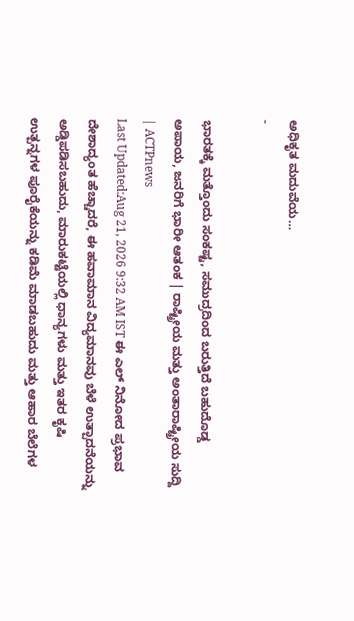ಅಧಿಕೃತ ಮದುವೆಯ…
-

ಭಾರತಕ್ಕೆ ಮತ್ತೊಂದು ಸಂಕಷ್ಟ, ಸಮುದ್ರದಿಂದ ಬರುತ್ತಿದೆ ಬಹುದೊಡ್ಡ ಅಪಾಯ, ಜನರಿಗೆ ಭಾರೀ ಆತಂಕ | ರಾಷ್ಟ್ರೀಯ ಮತ್ತು ಅಂತಾರಾಷ್ಟ್ರೀಯ ಸುದ್ದಿ | ACTPnews
Last Updated:Aug 21, 2026 9:32 AM IST ಈ ಎಲ್ ನಿನೋದ ಪ್ರಭಾವ ದೇಶಾದ್ಯಂತ ಹೆಚ್ಚಾದರೆ, ಈ ಹವಾಮಾನ ವಿದ್ಯಮಾನವು ಬೆಳೆ ಉತ್ಪಾದನೆಯನ್ನು ಅಡ್ಡಿಪಡಿಸಬಹುದು, ಮಾರುಕಟ್ಟೆಯಲ್ಲಿ ಧಾನ್ಯಗಳು ಮತ್ತು ಇತರ ಕೃಷಿ ಉತ್ಪನ್ನಗಳ ಪೂರೈಕೆಯನ್ನು ಕಡಿಮೆ ಮಾಡಬಹುದು ಮತ್ತು ಆಹಾರ ಬೆಲೆಗಳ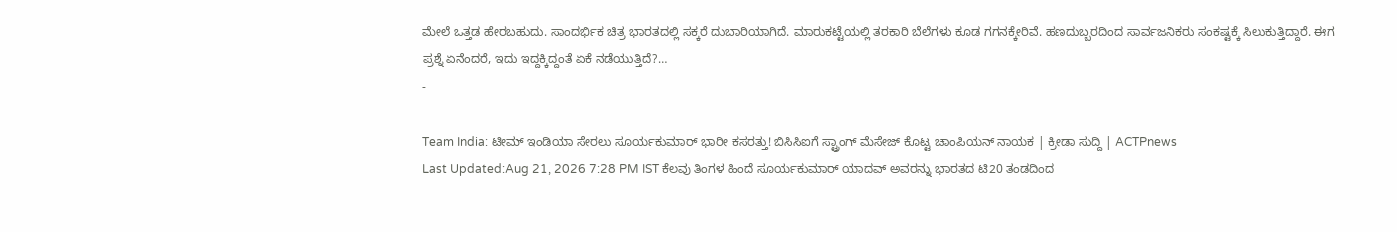ಮೇಲೆ ಒತ್ತಡ ಹೇರಬಹುದು. ಸಾಂದರ್ಭಿಕ ಚಿತ್ರ ಭಾರತದಲ್ಲಿ ಸಕ್ಕರೆ ದುಬಾರಿಯಾಗಿದೆ. ಮಾರುಕಟ್ಟೆಯಲ್ಲಿ ತರಕಾರಿ ಬೆಲೆಗಳು ಕೂಡ ಗಗನಕ್ಕೇರಿವೆ. ಹಣದುಬ್ಬರದಿಂದ ಸಾರ್ವಜನಿಕರು ಸಂಕಷ್ಟಕ್ಕೆ ಸಿಲುಕುತ್ತಿದ್ದಾರೆ. ಈಗ ಪ್ರಶ್ನೆ ಏನೆಂದರೆ, ಇದು ಇದ್ದಕ್ಕಿದ್ದಂತೆ ಏಕೆ ನಡೆಯುತ್ತಿದೆ?…
-

Team India: ಟೀಮ್ ಇಂಡಿಯಾ ಸೇರಲು ಸೂರ್ಯಕುಮಾರ್ ಭಾರೀ ಕಸರತ್ತು! ಬಿಸಿಸಿಐಗೆ ಸ್ಟ್ರಾಂಗ್ ಮೆಸೇಜ್ ಕೊಟ್ಟ ಚಾಂಪಿಯನ್ ನಾಯಕ | ಕ್ರೀಡಾ ಸುದ್ದಿ | ACTPnews
Last Updated:Aug 21, 2026 7:28 PM IST ಕೆಲವು ತಿಂಗಳ ಹಿಂದೆ ಸೂರ್ಯಕುಮಾರ್ ಯಾದವ್ ಅವರನ್ನು ಭಾರತದ ಟಿ20 ತಂಡದಿಂದ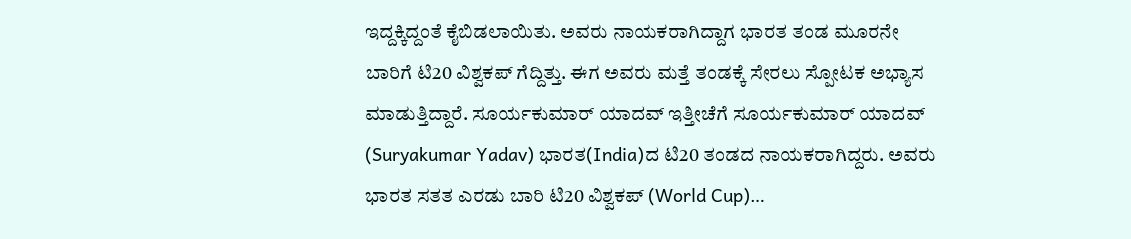ಇದ್ದಕ್ಕಿದ್ದಂತೆ ಕೈಬಿಡಲಾಯಿತು. ಅವರು ನಾಯಕರಾಗಿದ್ದಾಗ ಭಾರತ ತಂಡ ಮೂರನೇ ಬಾರಿಗೆ ಟಿ20 ವಿಶ್ವಕಪ್ ಗೆದ್ದಿತ್ತು. ಈಗ ಅವರು ಮತ್ತೆ ತಂಡಕ್ಕೆ ಸೇರಲು ಸ್ಪೋಟಕ ಅಭ್ಯಾಸ ಮಾಡುತ್ತಿದ್ದಾರೆ. ಸೂರ್ಯಕುಮಾರ್ ಯಾದವ್ ಇತ್ತೀಚೆಗೆ ಸೂರ್ಯಕುಮಾರ್ ಯಾದವ್ (Suryakumar Yadav) ಭಾರತ(India)ದ ಟಿ20 ತಂಡದ ನಾಯಕರಾಗಿದ್ದರು. ಅವರು ಭಾರತ ಸತತ ಎರಡು ಬಾರಿ ಟಿ20 ವಿಶ್ವಕಪ್ (World Cup)…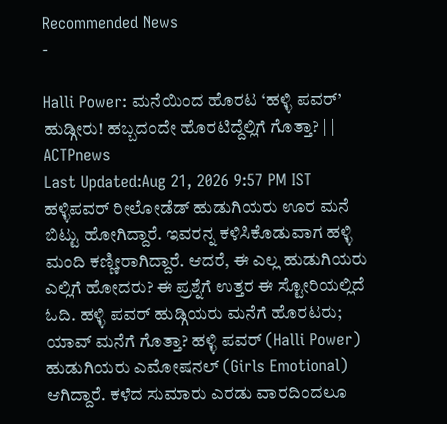Recommended News
-

Halli Power: ಮನೆಯಿಂದ ಹೊರಟ ‘ಹಳ್ಳಿ ಪವರ್’ ಹುಡ್ಗೀರು! ಹಬ್ಬದಂದೇ ಹೊರಟಿದ್ದೆಲ್ಲಿಗೆ ಗೊತ್ತಾ? | | ACTPnews
Last Updated:Aug 21, 2026 9:57 PM IST ಹಳ್ಳಿಪವರ್ ರೀಲೋಡೆಡ್ ಹುಡುಗಿಯರು ಊರ ಮನೆ ಬಿಟ್ಟು ಹೋಗಿದ್ದಾರೆ. ಇವರನ್ನ ಕಳಿಸಿಕೊಡುವಾಗ ಹಳ್ಳಿ ಮಂದಿ ಕಣ್ಣೀರಾಗಿದ್ದಾರೆ. ಆದರೆ, ಈ ಎಲ್ಲ ಹುಡುಗಿಯರು ಎಲ್ಲಿಗೆ ಹೋದರು? ಈ ಪ್ರಶ್ನೆಗೆ ಉತ್ತರ ಈ ಸ್ಟೋರಿಯಲ್ಲಿದೆ ಓದಿ. ಹಳ್ಳಿ ಪವರ್ ಹುಡ್ಗಿಯರು ಮನೆಗೆ ಹೊರಟರು; ಯಾವ್ ಮನೆಗೆ ಗೊತ್ತಾ? ಹಳ್ಳಿ ಪವರ್ (Halli Power) ಹುಡುಗಿಯರು ಎಮೋಷನಲ್ (Girls Emotional) ಆಗಿದ್ದಾರೆ. ಕಳೆದ ಸುಮಾರು ಎರಡು ವಾರದಿಂದಲೂ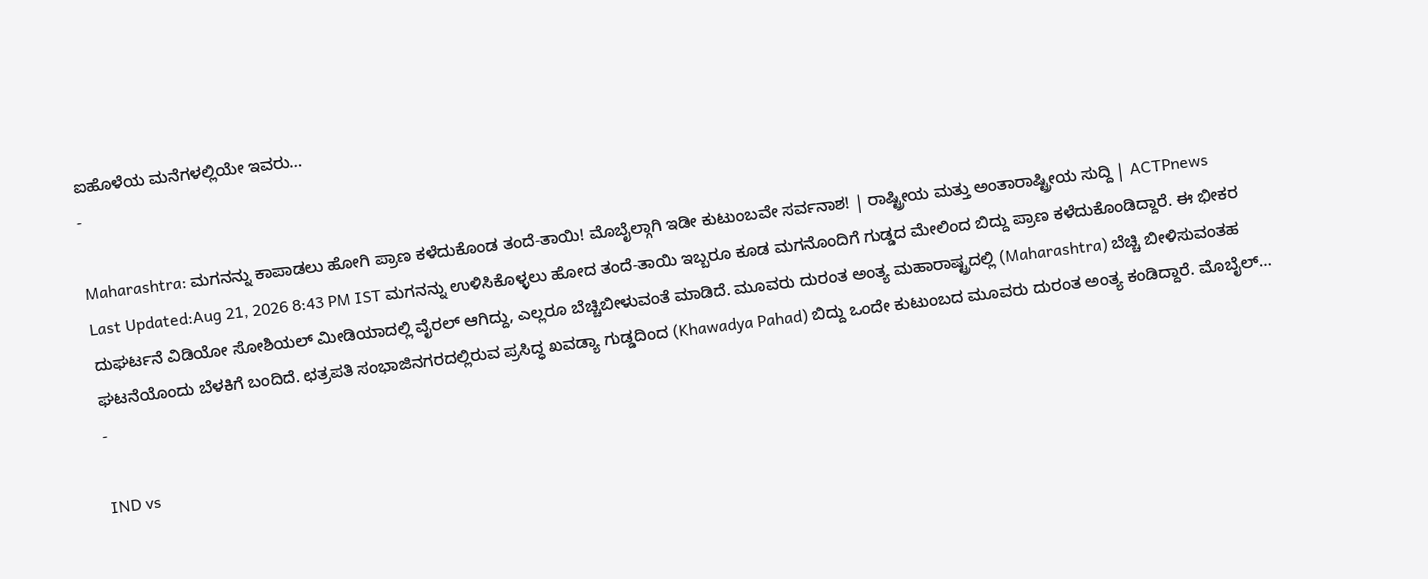ಐಹೊಳೆಯ ಮನೆಗಳಲ್ಲಿಯೇ ಇವರು…
-

Maharashtra: ಮಗನನ್ನು ಕಾಪಾಡಲು ಹೋಗಿ ಪ್ರಾಣ ಕಳೆದುಕೊಂಡ ತಂದೆ-ತಾಯಿ! ಮೊಬೈಲ್ಗಾಗಿ ಇಡೀ ಕುಟುಂಬವೇ ಸರ್ವನಾಶ! | ರಾಷ್ಟ್ರೀಯ ಮತ್ತು ಅಂತಾರಾಷ್ಟ್ರೀಯ ಸುದ್ದಿ | ACTPnews
Last Updated:Aug 21, 2026 8:43 PM IST ಮಗನನ್ನು ಉಳಿಸಿಕೊಳ್ಳಲು ಹೋದ ತಂದೆ-ತಾಯಿ ಇಬ್ಬರೂ ಕೂಡ ಮಗನೊಂದಿಗೆ ಗುಡ್ಡದ ಮೇಲಿಂದ ಬಿದ್ದು ಪ್ರಾಣ ಕಳೆದುಕೊಂಡಿದ್ದಾರೆ. ಈ ಭೀಕರ ದುಘರ್ಟನೆ ವಿಡಿಯೋ ಸೋಶಿಯಲ್ ಮೀಡಿಯಾದಲ್ಲಿ ವೈರಲ್ ಆಗಿದ್ದು, ಎಲ್ಲರೂ ಬೆಚ್ಚಿಬೀಳುವಂತೆ ಮಾಡಿದೆ. ಮೂವರು ದುರಂತ ಅಂತ್ಯ ಮಹಾರಾಷ್ಟ್ರದಲ್ಲಿ (Maharashtra) ಬೆಚ್ಚಿ ಬೀಳಿಸುವಂತಹ ಘಟನೆಯೊಂದು ಬೆಳಕಿಗೆ ಬಂದಿದೆ. ಛತ್ರಪತಿ ಸಂಭಾಜಿನಗರದಲ್ಲಿರುವ ಪ್ರಸಿದ್ಧ ಖವಡ್ಯಾ ಗುಡ್ಡದಿಂದ (Khawadya Pahad) ಬಿದ್ದು ಒಂದೇ ಕುಟುಂಬದ ಮೂವರು ದುರಂತ ಅಂತ್ಯ ಕಂಡಿದ್ದಾರೆ. ಮೊಬೈಲ್…
-

IND vs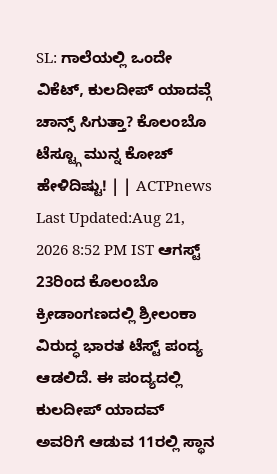SL: ಗಾಲೆಯಲ್ಲಿ ಒಂದೇ ವಿಕೆಟ್, ಕುಲದೀಪ್ ಯಾದವ್ಗೆ ಚಾನ್ಸ್ ಸಿಗುತ್ತಾ? ಕೊಲಂಬೊ ಟೆಸ್ಟ್ಗೂ ಮುನ್ನ ಕೋಚ್ ಹೇಳಿದಿಷ್ಟು! | | ACTPnews
Last Updated:Aug 21, 2026 8:52 PM IST ಆಗಸ್ಟ್ 23ರಿಂದ ಕೊಲಂಬೊ ಕ್ರೀಡಾಂಗಣದಲ್ಲಿ ಶ್ರೀಲಂಕಾ ವಿರುದ್ಧ ಭಾರತ ಟೆಸ್ಟ್ ಪಂದ್ಯ ಆಡಲಿದೆ. ಈ ಪಂದ್ಯದಲ್ಲಿ ಕುಲದೀಪ್ ಯಾದವ್ ಅವರಿಗೆ ಆಡುವ 11ರಲ್ಲಿ ಸ್ಥಾನ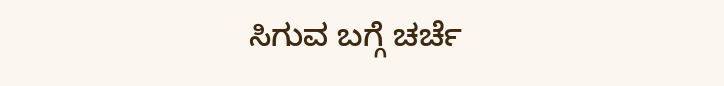ಸಿಗುವ ಬಗ್ಗೆ ಚರ್ಚೆ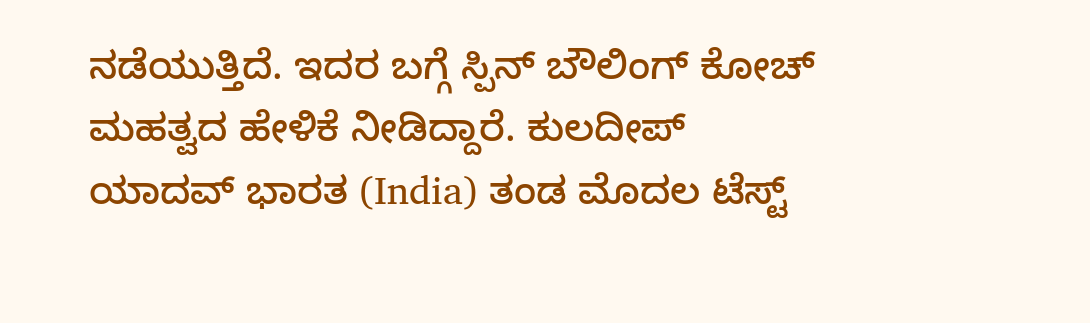ನಡೆಯುತ್ತಿದೆ. ಇದರ ಬಗ್ಗೆ ಸ್ಪಿನ್ ಬೌಲಿಂಗ್ ಕೋಚ್ ಮಹತ್ವದ ಹೇಳಿಕೆ ನೀಡಿದ್ದಾರೆ. ಕುಲದೀಪ್ ಯಾದವ್ ಭಾರತ (India) ತಂಡ ಮೊದಲ ಟೆಸ್ಟ್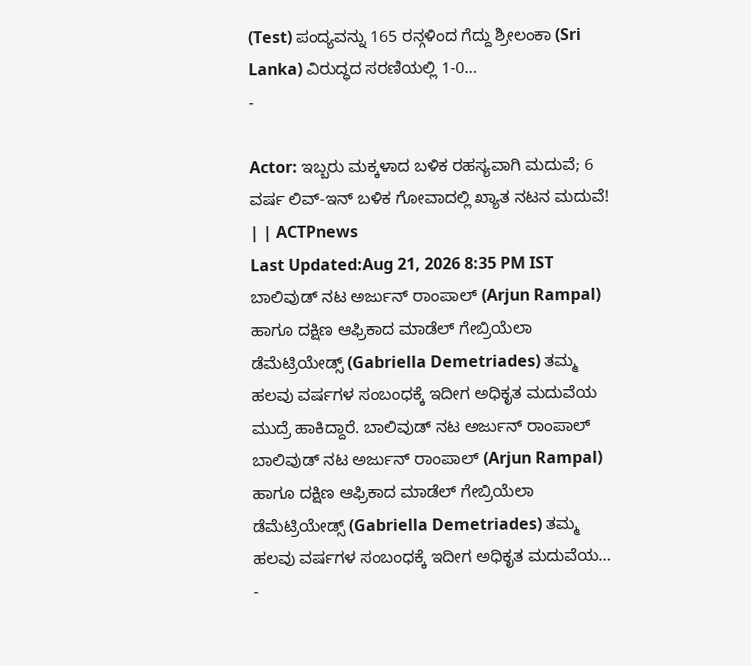(Test) ಪಂದ್ಯವನ್ನು 165 ರನ್ಗಳಿಂದ ಗೆದ್ದು ಶ್ರೀಲಂಕಾ (Sri Lanka) ವಿರುದ್ಧದ ಸರಣಿಯಲ್ಲಿ 1-0…
-

Actor: ಇಬ್ಬರು ಮಕ್ಕಳಾದ ಬಳಿಕ ರಹಸ್ಯವಾಗಿ ಮದುವೆ; 6 ವರ್ಷ ಲಿವ್-ಇನ್ ಬಳಿಕ ಗೋವಾದಲ್ಲಿ ಖ್ಯಾತ ನಟನ ಮದುವೆ! | | ACTPnews
Last Updated:Aug 21, 2026 8:35 PM IST ಬಾಲಿವುಡ್ ನಟ ಅರ್ಜುನ್ ರಾಂಪಾಲ್ (Arjun Rampal) ಹಾಗೂ ದಕ್ಷಿಣ ಆಫ್ರಿಕಾದ ಮಾಡೆಲ್ ಗೇಬ್ರಿಯೆಲಾ ಡೆಮೆಟ್ರಿಯೇಡ್ಸ್ (Gabriella Demetriades) ತಮ್ಮ ಹಲವು ವರ್ಷಗಳ ಸಂಬಂಧಕ್ಕೆ ಇದೀಗ ಅಧಿಕೃತ ಮದುವೆಯ ಮುದ್ರೆ ಹಾಕಿದ್ದಾರೆ. ಬಾಲಿವುಡ್ ನಟ ಅರ್ಜುನ್ ರಾಂಪಾಲ್ ಬಾಲಿವುಡ್ ನಟ ಅರ್ಜುನ್ ರಾಂಪಾಲ್ (Arjun Rampal) ಹಾಗೂ ದಕ್ಷಿಣ ಆಫ್ರಿಕಾದ ಮಾಡೆಲ್ ಗೇಬ್ರಿಯೆಲಾ ಡೆಮೆಟ್ರಿಯೇಡ್ಸ್ (Gabriella Demetriades) ತಮ್ಮ ಹಲವು ವರ್ಷಗಳ ಸಂಬಂಧಕ್ಕೆ ಇದೀಗ ಅಧಿಕೃತ ಮದುವೆಯ…
-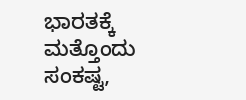ಭಾರತಕ್ಕೆ ಮತ್ತೊಂದು ಸಂಕಷ್ಟ,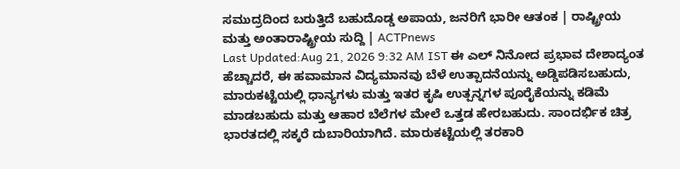ಸಮುದ್ರದಿಂದ ಬರುತ್ತಿದೆ ಬಹುದೊಡ್ಡ ಅಪಾಯ, ಜನರಿಗೆ ಭಾರೀ ಆತಂಕ | ರಾಷ್ಟ್ರೀಯ ಮತ್ತು ಅಂತಾರಾಷ್ಟ್ರೀಯ ಸುದ್ದಿ | ACTPnews
Last Updated:Aug 21, 2026 9:32 AM IST ಈ ಎಲ್ ನಿನೋದ ಪ್ರಭಾವ ದೇಶಾದ್ಯಂತ ಹೆಚ್ಚಾದರೆ, ಈ ಹವಾಮಾನ ವಿದ್ಯಮಾನವು ಬೆಳೆ ಉತ್ಪಾದನೆಯನ್ನು ಅಡ್ಡಿಪಡಿಸಬಹುದು, ಮಾರುಕಟ್ಟೆಯಲ್ಲಿ ಧಾನ್ಯಗಳು ಮತ್ತು ಇತರ ಕೃಷಿ ಉತ್ಪನ್ನಗಳ ಪೂರೈಕೆಯನ್ನು ಕಡಿಮೆ ಮಾಡಬಹುದು ಮತ್ತು ಆಹಾರ ಬೆಲೆಗಳ ಮೇಲೆ ಒತ್ತಡ ಹೇರಬಹುದು. ಸಾಂದರ್ಭಿಕ ಚಿತ್ರ ಭಾರತದಲ್ಲಿ ಸಕ್ಕರೆ ದುಬಾರಿಯಾಗಿದೆ. ಮಾರುಕಟ್ಟೆಯಲ್ಲಿ ತರಕಾರಿ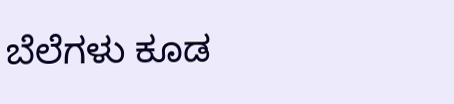ಬೆಲೆಗಳು ಕೂಡ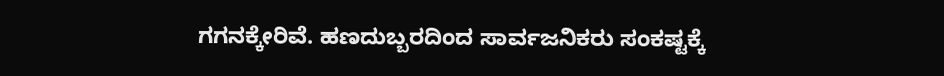ಗಗನಕ್ಕೇರಿವೆ. ಹಣದುಬ್ಬರದಿಂದ ಸಾರ್ವಜನಿಕರು ಸಂಕಷ್ಟಕ್ಕೆ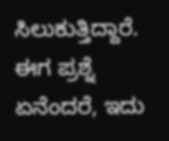ಸಿಲುಕುತ್ತಿದ್ದಾರೆ. ಈಗ ಪ್ರಶ್ನೆ ಏನೆಂದರೆ, ಇದು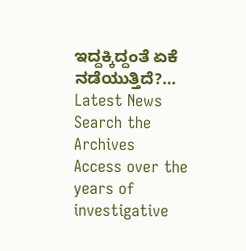ಇದ್ದಕ್ಕಿದ್ದಂತೆ ಏಕೆ ನಡೆಯುತ್ತಿದೆ?…
Latest News
Search the Archives
Access over the years of investigative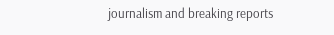journalism and breaking reports